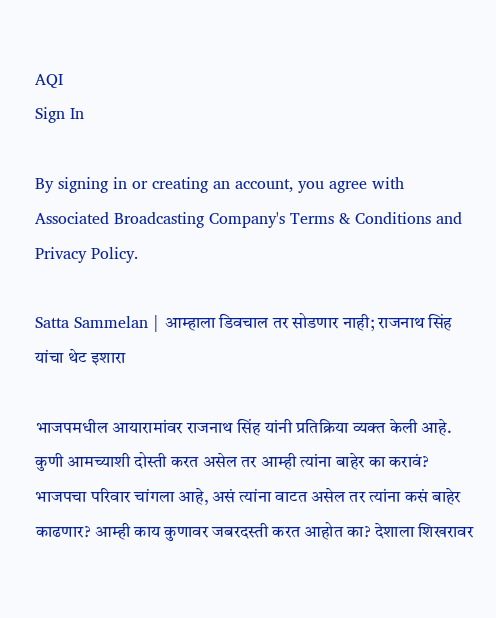AQI
Sign In

By signing in or creating an account, you agree with Associated Broadcasting Company's Terms & Conditions and Privacy Policy.

Satta Sammelan | आम्हाला डिवचाल तर सोडणार नाही; राजनाथ सिंह यांचा थेट इशारा

भाजपमधील आयारामांवर राजनाथ सिंह यांनी प्रतिक्रिया व्यक्त केली आहे. कुणी आमच्याशी दोस्ती करत असेल तर आम्ही त्यांना बाहेर का करावं? भाजपचा परिवार चांगला आहे, असं त्यांना वाटत असेल तर त्यांना कसं बाहेर काढणार? आम्ही काय कुणावर जबरदस्ती करत आहोत का? देशाला शिखरावर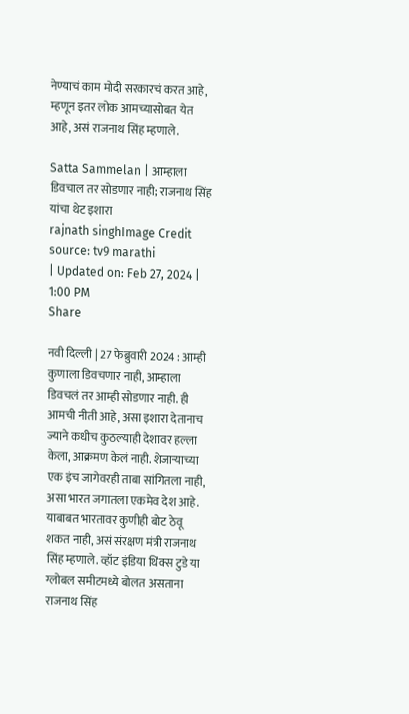नेण्याचं काम मोदी सरकारचं करत आहे, म्हणून इतर लोक आमच्यासोबत येत आहे, असं राजनाथ सिंह म्हणाले.

Satta Sammelan | आम्हाला डिवचाल तर सोडणार नाही; राजनाथ सिंह यांचा थेट इशारा
rajnath singhImage Credit source: tv9 marathi
| Updated on: Feb 27, 2024 | 1:00 PM
Share

नवी दिल्ली | 27 फेब्रुवारी 2024 : आम्ही कुणाला डिवचणार नाही, आम्हाला डिवचलं तर आम्ही सोडणार नाही. ही आमची नीती आहे, असा इशारा देतानाच ज्याने कधीच कुठल्याही देशावर हल्ला केला, आक्रमण केलं नाही. शेजाऱ्याच्या एक इंच जागेवरही ताबा सांगितला नाही, असा भारत जगातला एकमेव देश आहे. याबाबत भारतावर कुणीही बोट ठेवू शकत नाही, असं संरक्षण मंत्री राजनाथ सिंह म्हणाले. व्हॉट इंडिया थिंक्स टुडे या ग्लोबल समीटमध्ये बोलत असताना राजनाथ सिंह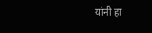यांनी हा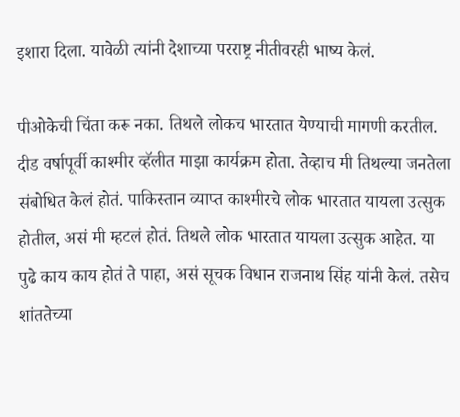इशारा दिला. यावेळी त्यांनी देशाच्या परराष्ट्र नीतीवरही भाष्य केलं.

पीओकेची चिंता करू नका. तिथले लोकच भारतात येण्याची मागणी करतील. दीड वर्षापूर्वी काश्मीर व्हॅलीत माझा कार्यक्रम होता. तेव्हाच मी तिथल्या जनतेला संबोधित केलं होतं. पाकिस्तान व्याप्त काश्मीरचे लोक भारतात यायला उत्सुक होतील, असं मी म्हटलं होतं. तिथले लोक भारतात यायला उत्सुक आहेत. या पुढे काय काय होतं ते पाहा, असं सूचक विधान राजनाथ सिंह यांनी केलं. तसेच शांततेच्या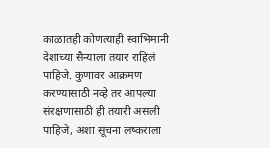काळातही कोणत्याही स्वाभिमानी देशाच्या सैन्याला तयार राहिलं पाहिजे. कुणावर आक्रमण करण्यासाठी नव्हे तर आपल्या संरक्षणासाठी ही तयारी असली पाहिजे, अशा सूचना लष्कराला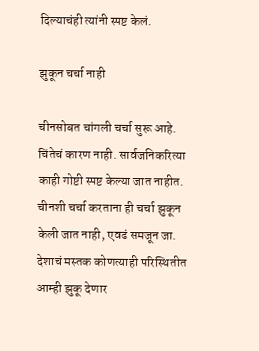दिल्याचंही त्यांनी स्पष्ट केलं.

झुकून चर्चा नाही

चीनसोबत चांगली चर्चा सुरू आहे. चिंतेचं कारण नाही. सार्वजनिकरित्या काही गोष्टी स्पष्ट केल्या जात नाहीत. चीनशी चर्चा करताना ही चर्चा झुकून केली जात नाही, एवढं समजून जा. देशाचं मस्तक कोणत्याही परिस्थितीत आम्ही झुकू देणार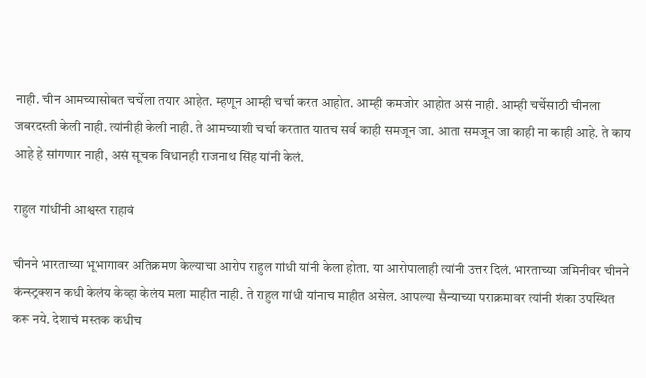नाही. चीन आमच्यासोबत चर्चेला तयार आहेत. म्हणून आम्ही चर्चा करत आहोत. आम्ही कमजोर आहोत असं नाही. आम्ही चर्चेसाठी चीनला जबरदस्ती केली नाही. त्यांनीही केली नाही. ते आमच्याशी चर्चा करतात यातच सर्व काही समजून जा. आता समजून जा काही ना काही आहे. ते काय आहे हे सांगणार नाही, असं सूचक विधानही राजनाथ सिंह यांनी केलं.

राहुल गांधींनी आश्वस्त राहावं

चीनने भारताच्या भूभागावर अतिक्रमण केल्याचा आरोप राहुल गांधी यांनी केला होता. या आरोपालाही त्यांनी उत्तर दिलं. भारताच्या जमिनीवर चीनने कंन्स्ट्रक्शन कधी केलंय केव्हा केलंय मला माहीत नाही. ते राहुल गांधी यांनाच माहीत असेल. आपल्या सैन्याच्या पराक्रमावर त्यांनी शंका उपस्थित करू नये. देशाचं मस्तक कधीच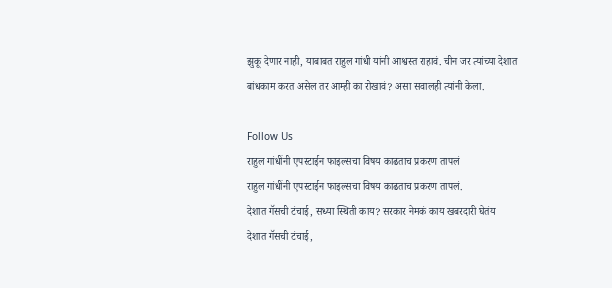झुकू देणार नाही, याबाबत राहुल गांधी यांनी आश्वस्त राहावं. चीन जर त्यांच्या देशात बांधकाम करत असेल तर आम्ही का रोखावं? असा सवालही त्यांनी केला.

Follow Us
राहुल गांधींनी एपस्टाईन फाइल्सचा विषय काढताच प्रकरण तापलं
राहुल गांधींनी एपस्टाईन फाइल्सचा विषय काढताच प्रकरण तापलं.
देशात गॅसची टंचाई, सध्या स्थिती काय? सरकार नेमकं काय खबरदारी घेतंय
देशात गॅसची टंचाई,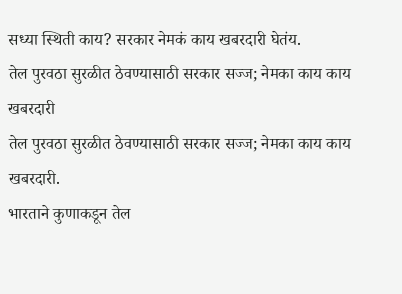सध्या स्थिती काय? सरकार नेमकं काय खबरदारी घेतंय.
तेल पुरवठा सुरळीत ठेवण्यासाठी सरकार सज्ज; नेमका काय काय खबरदारी
तेल पुरवठा सुरळीत ठेवण्यासाठी सरकार सज्ज; नेमका काय काय खबरदारी.
भारताने कुणाकडून तेल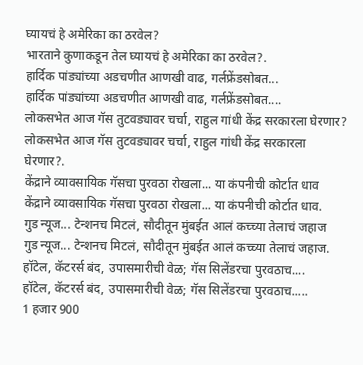घ्यायचं हे अमेरिका का ठरवेल?
भारताने कुणाकडून तेल घ्यायचं हे अमेरिका का ठरवेल?.
हार्दिक पांड्यांच्या अडचणीत आणखी वाढ, गर्लफ्रेंडसोबत...
हार्दिक पांड्यांच्या अडचणीत आणखी वाढ, गर्लफ्रेंडसोबत....
लोकसभेत आज गॅस तुटवड्यावर चर्चा, राहुल गांधी केंद्र सरकारला घेरणार?
लोकसभेत आज गॅस तुटवड्यावर चर्चा, राहुल गांधी केंद्र सरकारला घेरणार?.
केंद्राने व्यावसायिक गॅसचा पुरवठा रोखला... या कंपनीची कोर्टात धाव
केंद्राने व्यावसायिक गॅसचा पुरवठा रोखला... या कंपनीची कोर्टात धाव.
गुड न्यूज... टेन्शनच मिटलं, सौदीतून मुंबईत आलं कच्च्या तेलाचं जहाज
गुड न्यूज... टेन्शनच मिटलं, सौदीतून मुंबईत आलं कच्च्या तेलाचं जहाज.
हॉटेल, कॅटरर्स बंद, उपासमारीची वेळ; गॅस सिलेंडरचा पुरवठाच....
हॉटेल, कॅटरर्स बंद, उपासमारीची वेळ; गॅस सिलेंडरचा पुरवठाच.....
1 हजार 900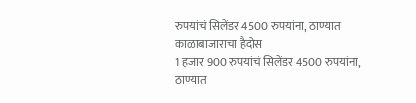रुपयांचं सिलेंडर 4500 रुपयांना, ठाण्यात काळाबाजाराचा हैदोस
1 हजार 900 रुपयांचं सिलेंडर 4500 रुपयांना, ठाण्यात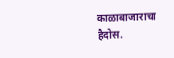काळाबाजाराचा हैदोस.